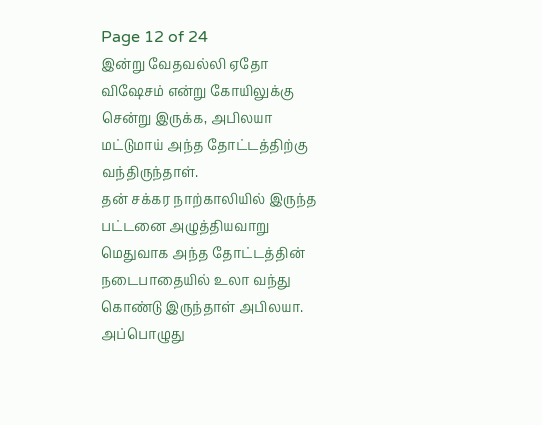Page 12 of 24
இன்று வேதவல்லி ஏதோ விஷேசம் என்று கோயிலுக்கு சென்று இருக்க, அபிலயா மட்டுமாய் அந்த தோட்டத்திற்கு வந்திருந்தாள்.
தன் சக்கர நாற்காலியில் இருந்த பட்டனை அழுத்தியவாறு மெதுவாக அந்த தோட்டத்தின் நடைபாதையில் உலா வந்து கொண்டு இருந்தாள் அபிலயா.
அப்பொழுது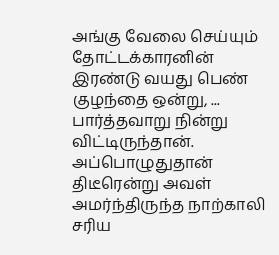அங்கு வேலை செய்யும் தோட்டக்காரனின் இரண்டு வயது பெண் குழந்தை ஒன்று, ... பார்த்தவாறு நின்று விட்டிருந்தான்.
அப்பொழுதுதான் திடீரென்று அவள் அமர்ந்திருந்த நாற்காலி சரிய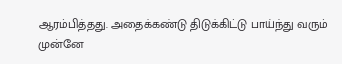ஆரம்பித்தது. அதைக்கண்டு திடுக்கிட்டு பாய்ந்து வரும் முன்னே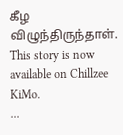கீழ விழுந்திருந்தாள்.
This story is now available on Chillzee KiMo.
...